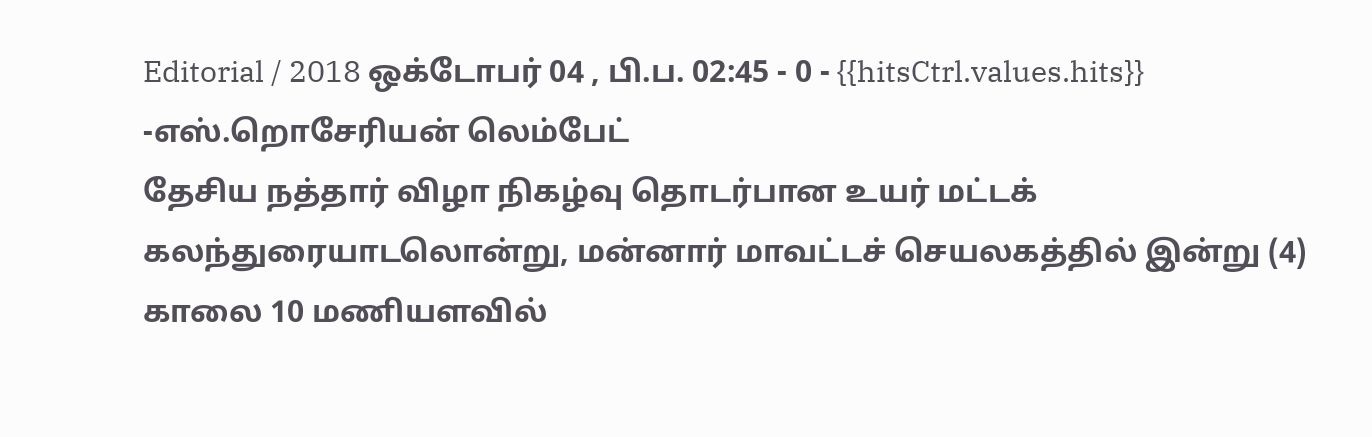Editorial / 2018 ஒக்டோபர் 04 , பி.ப. 02:45 - 0 - {{hitsCtrl.values.hits}}
-எஸ்.றொசேரியன் லெம்பேட்
தேசிய நத்தார் விழா நிகழ்வு தொடர்பான உயர் மட்டக் கலந்துரையாடலொன்று, மன்னார் மாவட்டச் செயலகத்தில் இன்று (4) காலை 10 மணியளவில்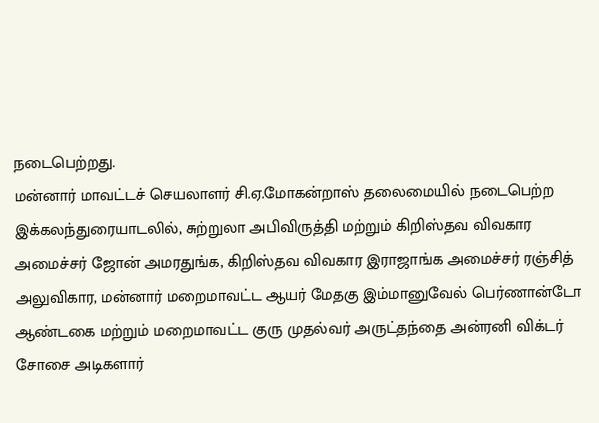நடைபெற்றது.
மன்னார் மாவட்டச் செயலாளர் சி.ஏ.மோகன்றாஸ் தலைமையில் நடைபெற்ற இக்கலந்துரையாடலில், சுற்றுலா அபிவிருத்தி மற்றும் கிறிஸ்தவ விவகார அமைச்சர் ஜோன் அமரதுங்க, கிறிஸ்தவ விவகார இராஜாங்க அமைச்சர் ரஞ்சித் அலுவிகார, மன்னார் மறைமாவட்ட ஆயர் மேதகு இம்மானுவேல் பெர்ணான்டோ ஆண்டகை மற்றும் மறைமாவட்ட குரு முதல்வர் அருட்தந்தை அன்ரனி விக்டர் சோசை அடிகளார்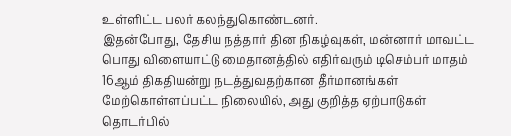உள்ளிட்ட பலர் கலந்துகொண்டனர்.
இதன்போது, தேசிய நத்தார் தின நிகழ்வுகள், மன்னார் மாவட்ட பொது விளையாட்டு மைதானத்தில் எதிர்வரும் டிசெம்பர் மாதம் 16ஆம் திகதியன்று நடத்துவதற்கான தீர்மானங்கள் மேற்கொள்ளப்பட்ட நிலையில், அது குறித்த ஏற்பாடுகள் தொடர்பில்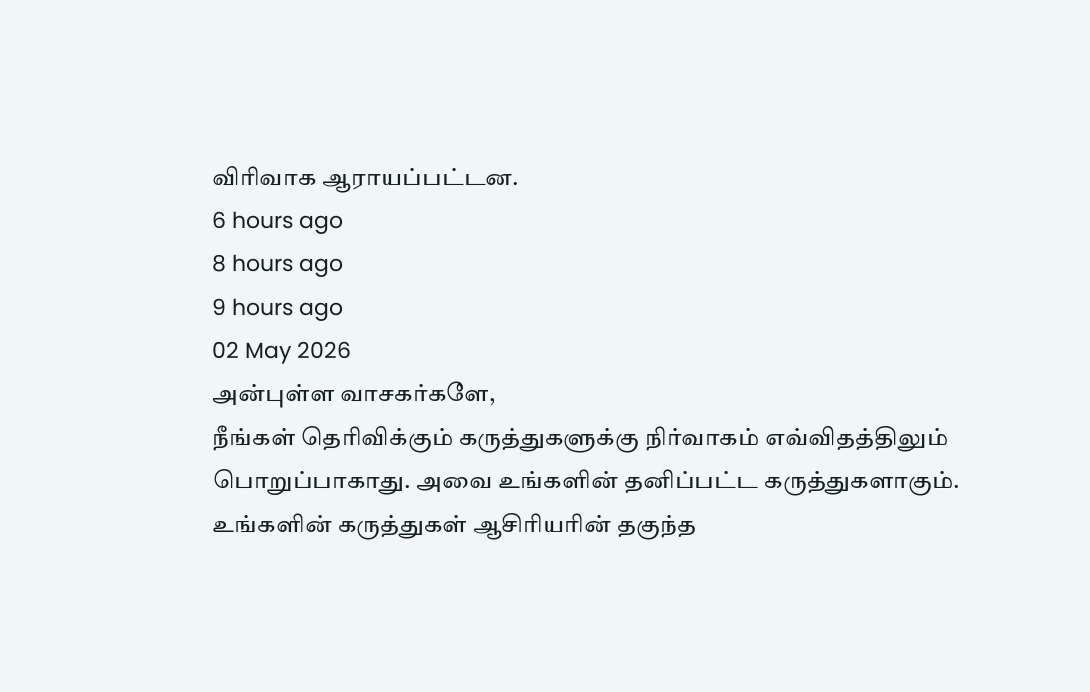விரிவாக ஆராயப்பட்டன.
6 hours ago
8 hours ago
9 hours ago
02 May 2026
அன்புள்ள வாசகர்களே,
நீங்கள் தெரிவிக்கும் கருத்துகளுக்கு நிர்வாகம் எவ்விதத்திலும் பொறுப்பாகாது. அவை உங்களின் தனிப்பட்ட கருத்துகளாகும். உங்களின் கருத்துகள் ஆசிரியரின் தகுந்த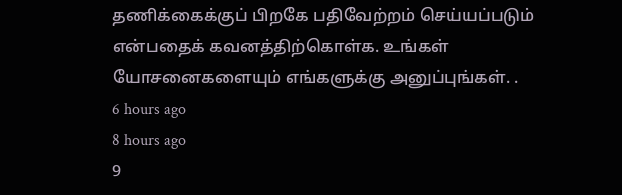தணிக்கைக்குப் பிறகே பதிவேற்றம் செய்யப்படும் என்பதைக் கவனத்திற்கொள்க. உங்கள் யோசனைகளையும் எங்களுக்கு அனுப்புங்கள். .
6 hours ago
8 hours ago
9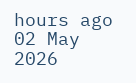hours ago
02 May 2026